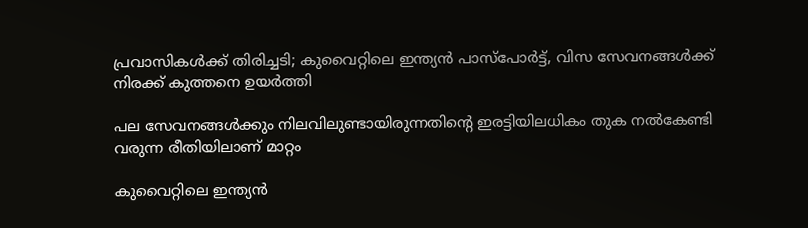പ്രവാസികൾക്ക് തിരിച്ചടി; കുവൈറ്റിലെ ഇന്ത്യൻ പാസ്‌പോർട്ട്, വിസ സേവനങ്ങൾക്ക് നിരക്ക് കുത്തനെ ഉയർത്തി

പല സേവനങ്ങൾക്കും നിലവിലുണ്ടായിരുന്നതിന്റെ ഇരട്ടിയിലധികം തുക നൽകേണ്ടി വരുന്ന രീതിയിലാണ് മാറ്റം

കുവൈറ്റിലെ ഇന്ത്യൻ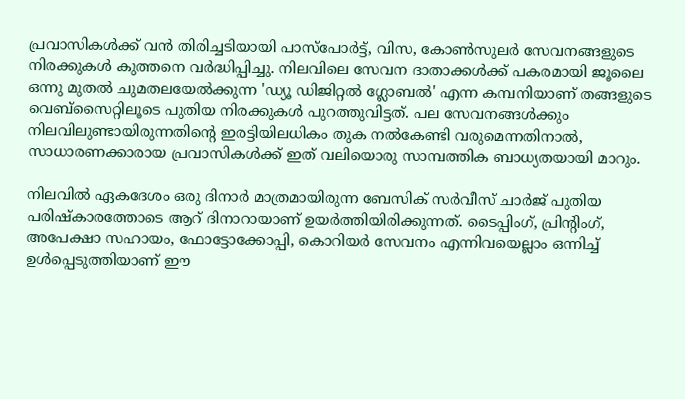പ്രവാസികൾക്ക് വൻ തിരിച്ചടിയായി പാസ്‌പോർട്ട്, വിസ, കോൺസുലർ സേവനങ്ങളുടെ നിരക്കുകൾ കുത്തനെ വർദ്ധിപ്പിച്ചു. നിലവിലെ സേവന ദാതാക്കൾക്ക് പകരമായി ജൂലൈ ഒന്നു മുതൽ ചുമതലയേൽക്കുന്ന 'ഡ്യൂ ഡിജിറ്റൽ ഗ്ലോബൽ' എന്ന കമ്പനിയാണ് തങ്ങളുടെ വെബ്‌സൈറ്റിലൂടെ പുതിയ നിരക്കുകൾ പുറത്തുവിട്ടത്. പല സേവനങ്ങൾക്കും നിലവിലുണ്ടായിരുന്നതിന്റെ ഇരട്ടിയിലധികം തുക നൽകേണ്ടി വരുമെന്നതിനാൽ, സാധാരണക്കാരായ പ്രവാസികൾക്ക് ഇത് വലിയൊരു സാമ്പത്തിക ബാധ്യതയായി മാറും.

നിലവിൽ ഏകദേശം ഒരു ദിനാർ മാത്രമായിരുന്ന ബേസിക് സർവീസ് ചാർജ് പുതിയ പരിഷ്കാരത്തോടെ ആറ് ദിനാറായാണ് ഉയർത്തിയിരിക്കുന്നത്. ടൈപ്പിംഗ്, പ്രിന്റിംഗ്, അപേക്ഷാ സഹായം, ഫോട്ടോക്കോപ്പി, കൊറിയർ സേവനം എന്നിവയെല്ലാം ഒന്നിച്ച് ഉൾപ്പെടുത്തിയാണ് ഈ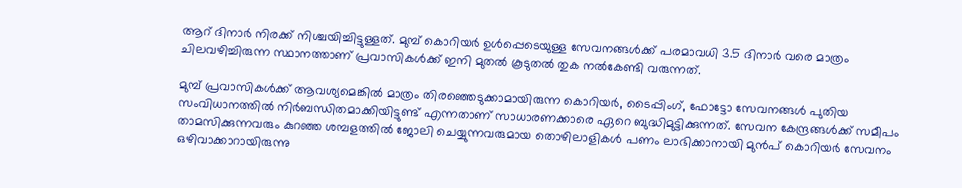ആറ് ദിനാർ നിരക്ക് നിശ്ചയിച്ചിട്ടുള്ളത്. മുമ്പ് കൊറിയർ ഉൾപ്പെടെയുള്ള സേവനങ്ങൾക്ക് പരമാവധി 3.5 ദിനാർ വരെ മാത്രം ചിലവഴിച്ചിരുന്ന സ്ഥാനത്താണ് പ്രവാസികൾക്ക് ഇനി മുതൽ കൂടുതൽ തുക നൽകേണ്ടി വരുന്നത്.

മുമ്പ് പ്രവാസികൾക്ക് ആവശ്യമെങ്കിൽ മാത്രം തിരഞ്ഞെടുക്കാമായിരുന്ന കൊറിയർ, ടൈപ്പിംഗ്, ഫോട്ടോ സേവനങ്ങൾ പുതിയ സംവിധാനത്തിൽ നിർബന്ധിതമാക്കിയിട്ടുണ്ട് എന്നതാണ് സാധാരണക്കാരെ ഏറെ ബുദ്ധിമുട്ടിക്കുന്നത്. സേവന കേന്ദ്രങ്ങൾക്ക് സമീപം താമസിക്കുന്നവരും കുറഞ്ഞ ശമ്പളത്തിൽ ജോലി ചെയ്യുന്നവരുമായ തൊഴിലാളികൾ പണം ലാഭിക്കാനായി മുൻപ് കൊറിയർ സേവനം ഒഴിവാക്കാറായിരുന്നു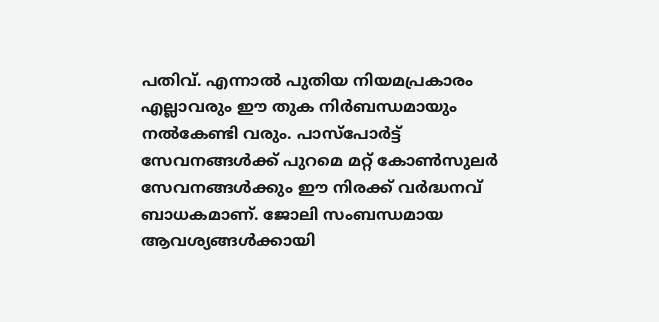പതിവ്. എന്നാൽ പുതിയ നിയമപ്രകാരം എല്ലാവരും ഈ തുക നിർബന്ധമായും നൽകേണ്ടി വരും. പാസ്‌പോർട്ട് സേവനങ്ങൾക്ക് പുറമെ മറ്റ് കോൺസുലർ സേവനങ്ങൾക്കും ഈ നിരക്ക് വർദ്ധനവ് ബാധകമാണ്. ജോലി സംബന്ധമായ ആവശ്യങ്ങൾക്കായി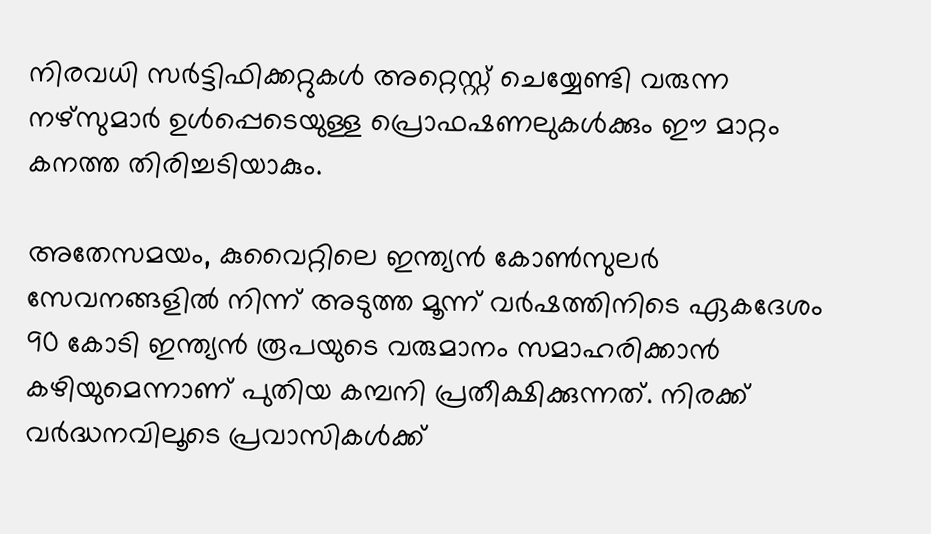നിരവധി സർട്ടിഫിക്കറ്റുകൾ അറ്റെസ്റ്റ് ചെയ്യേണ്ടി വരുന്ന നഴ്‌സുമാർ ഉൾപ്പെടെയുള്ള പ്രൊഫഷണലുകൾക്കും ഈ മാറ്റം കനത്ത തിരിച്ചടിയാകും.

അതേസമയം, കുവൈറ്റിലെ ഇന്ത്യൻ കോൺസുലർ സേവനങ്ങളിൽ നിന്ന് അടുത്ത മൂന്ന് വർഷത്തിനിടെ ഏകദേശം 90 കോടി ഇന്ത്യൻ രൂപയുടെ വരുമാനം സമാഹരിക്കാൻ കഴിയുമെന്നാണ് പുതിയ കമ്പനി പ്രതീക്ഷിക്കുന്നത്. നിരക്ക് വർദ്ധനവിലൂടെ പ്രവാസികൾക്ക്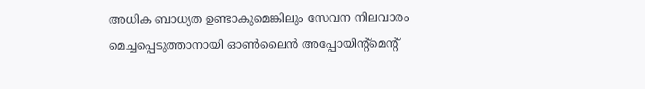അധിക ബാധ്യത ഉണ്ടാകുമെങ്കിലും സേവന നിലവാരം മെച്ചപ്പെടുത്താനായി ഓൺലൈൻ അപ്പോയിന്റ്മെന്റ്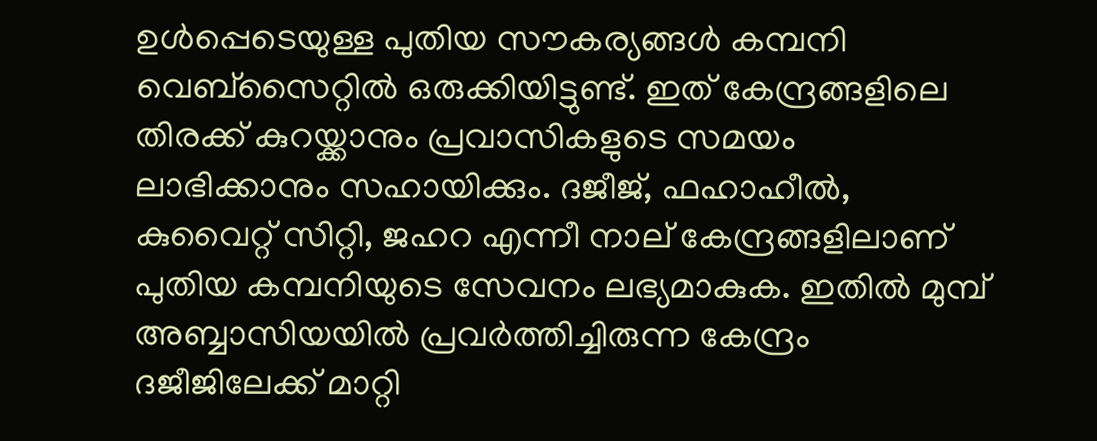ഉൾപ്പെടെയുള്ള പുതിയ സൗകര്യങ്ങൾ കമ്പനി വെബ്‌സൈറ്റിൽ ഒരുക്കിയിട്ടുണ്ട്. ഇത് കേന്ദ്രങ്ങളിലെ തിരക്ക് കുറയ്ക്കാനും പ്രവാസികളുടെ സമയം ലാഭിക്കാനും സഹായിക്കും. ദജീജ്, ഫഹാഹീൽ, കുവൈറ്റ് സിറ്റി, ജഹറ എന്നീ നാല് കേന്ദ്രങ്ങളിലാണ് പുതിയ കമ്പനിയുടെ സേവനം ലഭ്യമാകുക. ഇതിൽ മുമ്പ് അബ്ബാസിയയിൽ പ്രവർത്തിച്ചിരുന്ന കേന്ദ്രം ദജീജിലേക്ക് മാറ്റി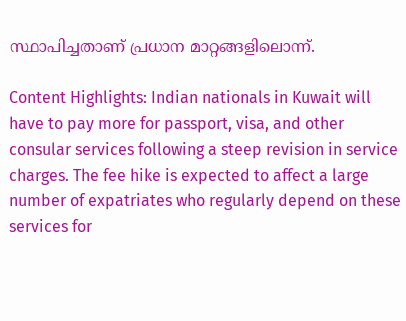സ്ഥാപിച്ചതാണ് പ്രധാന മാറ്റങ്ങളിലൊന്ന്.

Content Highlights: Indian nationals in Kuwait will have to pay more for passport, visa, and other consular services following a steep revision in service charges. The fee hike is expected to affect a large number of expatriates who regularly depend on these services for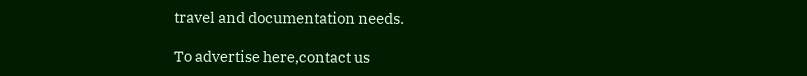travel and documentation needs.

To advertise here,contact us